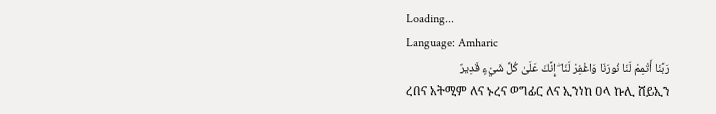Loading...
Language: Amharic
رَبَّنَا أَتْمِمْ لَنَا نُورَنَا وَاغْفِرْ لَنَا ۖ إِنَّكَ عَلَىٰ كُلِّ شَيْءٍ قَدِيرٌ
ረበና አትሚም ለና ኑረና ወግፊር ለና ኢንነከ ዐላ ኩሊ ሸይኢን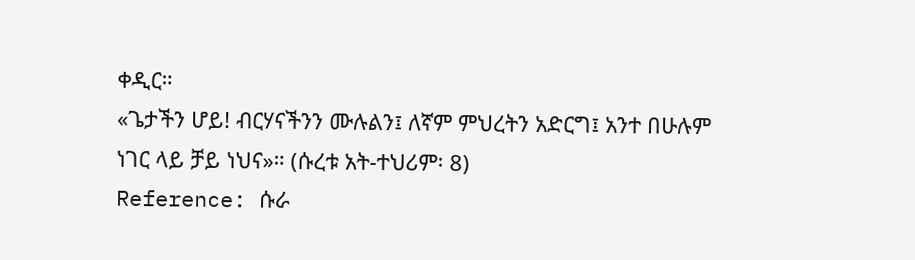ቀዲር።
«ጌታችን ሆይ! ብርሃናችንን ሙሉልን፤ ለኛም ምህረትን አድርግ፤ አንተ በሁሉም ነገር ላይ ቻይ ነህና»። (ሱረቱ አት-ተህሪም፡ 8)
Reference: ሱራ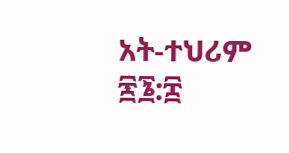አት-ተህሪም ፷፮:፰